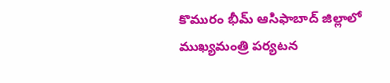కొమురం భీమ్ ఆసిఫాబాద్ జిల్లాలో ముఖ్య‌మంత్రి ప‌ర్య‌ట‌న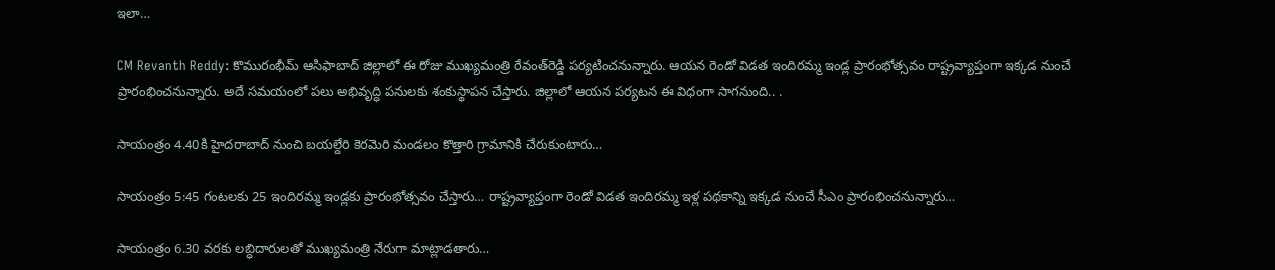ఇలా…

CM Revanth Reddy: కొమురంభీమ్ ఆసిఫాబాద్ జిల్లాలో ఈ రోజు ముఖ్య‌మంత్రి రేవంత్‌రెడ్డి ప‌ర్య‌టించ‌నున్నారు. ఆయ‌న రెండో విడ‌త ఇందిర‌మ్మ ఇండ్ల ప్రారంభోత్స‌వం రాష్ట్రవ్యాప్తంగా ఇక్క‌డ నుంచే ప్రారంభించ‌నున్నారు. అదే స‌మ‌యంలో ప‌లు అభివృద్ధి ప‌నుల‌కు శంకుస్థాప‌న చేస్తారు. జిల్లాలో ఆయ‌న ప‌ర్య‌ట‌న ఈ విధంగా సాగ‌నుంది.. .

సాయంత్రం 4.40కి హైద‌రాబాద్ నుంచి బ‌య‌ల్దేరి కెర‌మెరి మండ‌లం కొత్తారి గ్రామానికి చేరుకుంటారు…

సాయంత్రం 5:45 గంటలకు 25 ఇందిరమ్మ ఇండ్ల‌కు ప్రారంభోత్సవం చేస్తారు… రాష్ట్రవ్యాప్తంగా రెండో విడత ఇందిరమ్మ ఇళ్ల పథకాన్ని ఇక్క‌డ నుంచే సీఎం ప్రారంభించనున్నారు…

సాయంత్రం 6.30 వ‌ర‌కు లబ్ధిదారులతో ముఖ్య‌మంత్రి నేరుగా మాట్లాడ‌తారు…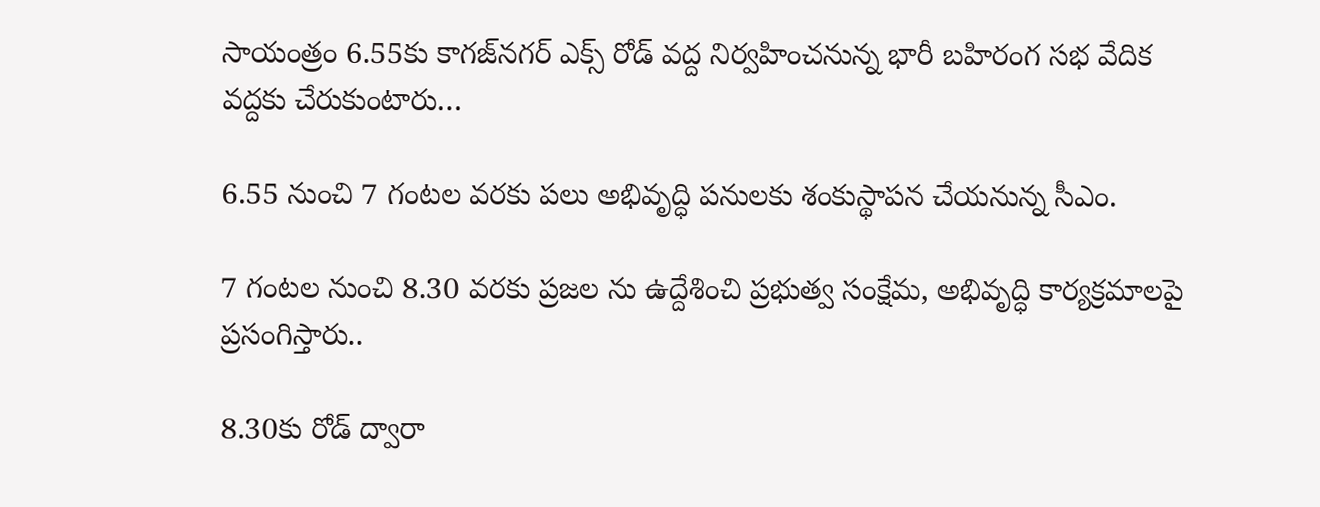సాయంత్రం 6.55కు కాగజ్‌నగర్ ఎక్స్ రోడ్ వద్ద నిర్వ‌హించ‌నున్న భారీ బహిరంగ సభ వేదిక వ‌ద్ద‌కు చేరుకుంటారు…

6.55 నుంచి 7 గంట‌ల వ‌ర‌కు పలు అభివృద్ధి పనులకు శంకుస్థాపన చేయనున్న సీఎం.

7 గంట‌ల నుంచి 8.30 వ‌ర‌కు ప్ర‌జ‌ల ను ఉద్దేశించి ప్రభుత్వ సంక్షేమ, అభివృద్ధి కార్యక్రమాలపై ప్రసంగిస్తారు..

8.30కు రోడ్ ద్వారా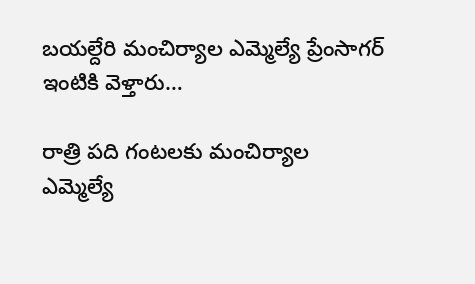బ‌య‌ల్దేరి మంచిర్యాల ఎమ్మెల్యే ప్రేంసాగ‌ర్ ఇంటికి వెళ్తారు…

రాత్రి ప‌ది గంట‌ల‌కు మంచిర్యాల ఎమ్మెల్యే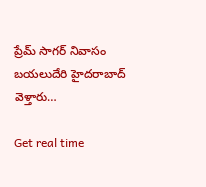ప్రేమ్ సాగర్ నివాసం బయలుదేరి హైదరాబాద్ వెళ్తారు…

Get real time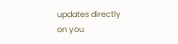updates directly on you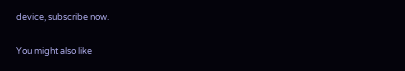device, subscribe now.

You might also like